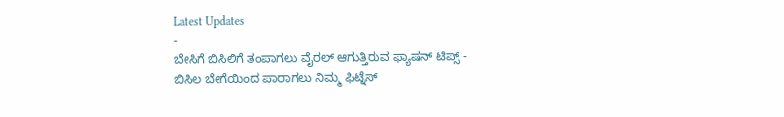Latest Updates
-
ಬೇಸಿಗೆ ಬಿಸಿಲಿಗೆ ತಂಪಾಗಲು ವೈರಲ್ ಆಗುತ್ತಿರುವ ಫ್ಯಾಷನ್ ಟಿಪ್ಸ್ -
ಬಿಸಿಲ ಬೇಗೆಯಿಂದ ಪಾರಾಗಲು ನಿಮ್ಮ ಫಿಟ್ನೆಸ್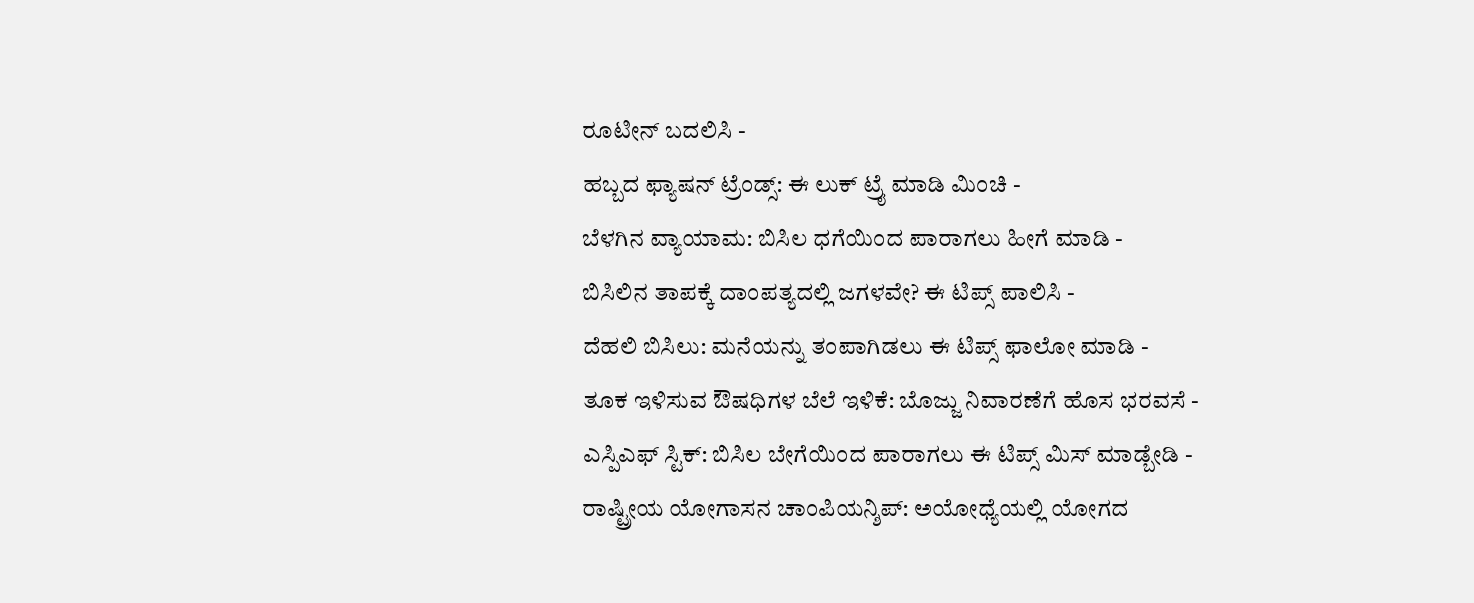ರೂಟೀನ್ ಬದಲಿಸಿ -
ಹಬ್ಬದ ಫ್ಯಾಷನ್ ಟ್ರೆಂಡ್ಸ್: ಈ ಲುಕ್ ಟ್ರೈ ಮಾಡಿ ಮಿಂಚಿ -
ಬೆಳಗಿನ ವ್ಯಾಯಾಮ: ಬಿಸಿಲ ಧಗೆಯಿಂದ ಪಾರಾಗಲು ಹೀಗೆ ಮಾಡಿ -
ಬಿಸಿಲಿನ ತಾಪಕ್ಕೆ ದಾಂಪತ್ಯದಲ್ಲಿ ಜಗಳವೇ? ಈ ಟಿಪ್ಸ್ ಪಾಲಿಸಿ -
ದೆಹಲಿ ಬಿಸಿಲು: ಮನೆಯನ್ನು ತಂಪಾಗಿಡಲು ಈ ಟಿಪ್ಸ್ ಫಾಲೋ ಮಾಡಿ -
ತೂಕ ಇಳಿಸುವ ಔಷಧಿಗಳ ಬೆಲೆ ಇಳಿಕೆ: ಬೊಜ್ಜು ನಿವಾರಣೆಗೆ ಹೊಸ ಭರವಸೆ -
ಎಸ್ಪಿಎಫ್ ಸ್ಟಿಕ್: ಬಿಸಿಲ ಬೇಗೆಯಿಂದ ಪಾರಾಗಲು ಈ ಟಿಪ್ಸ್ ಮಿಸ್ ಮಾಡ್ಬೇಡಿ -
ರಾಷ್ಟ್ರೀಯ ಯೋಗಾಸನ ಚಾಂಪಿಯನ್ಶಿಪ್: ಅಯೋಧ್ಯೆಯಲ್ಲಿ ಯೋಗದ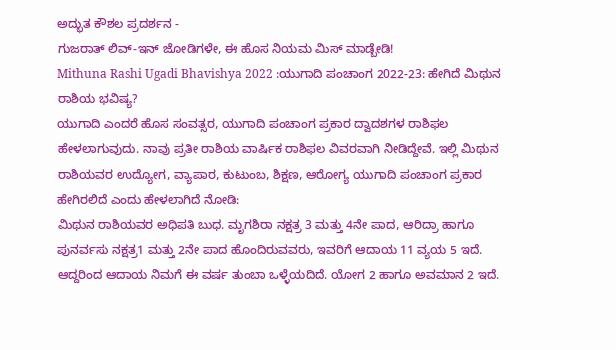ಅದ್ಭುತ ಕೌಶಲ ಪ್ರದರ್ಶನ -
ಗುಜರಾತ್ ಲಿವ್-ಇನ್ ಜೋಡಿಗಳೇ, ಈ ಹೊಸ ನಿಯಮ ಮಿಸ್ ಮಾಡ್ಬೇಡಿ!
Mithuna Rashi Ugadi Bhavishya 2022 :ಯುಗಾದಿ ಪಂಚಾಂಗ 2022-23: ಹೇಗಿದೆ ಮಿಥುನ ರಾಶಿಯ ಭವಿಷ್ಯ?
ಯುಗಾದಿ ಎಂದರೆ ಹೊಸ ಸಂವತ್ಸರ, ಯುಗಾದಿ ಪಂಚಾಂಗ ಪ್ರಕಾರ ದ್ವಾದಶಗಳ ರಾಶಿಫಲ ಹೇಳಲಾಗುವುದು. ನಾವು ಪ್ರತೀ ರಾಶಿಯ ವಾರ್ಷಿಕ ರಾಶಿಫಲ ವಿವರವಾಗಿ ನೀಡಿದ್ದೇವೆ. ಇಲ್ಲಿ ಮಿಥುನ ರಾಶಿಯವರ ಉದ್ಯೋಗ, ವ್ಯಾಪಾರ, ಕುಟುಂಬ, ಶಿಕ್ಷಣ, ಆರೋಗ್ಯ ಯುಗಾದಿ ಪಂಚಾಂಗ ಪ್ರಕಾರ ಹೇಗಿರಲಿದೆ ಎಂದು ಹೇಳಲಾಗಿದೆ ನೋಡಿ:
ಮಿಥುನ ರಾಶಿಯವರ ಅಧಿಪತಿ ಬುಧ. ಮೃಗಶಿರಾ ನಕ್ಷತ್ರ 3 ಮತ್ತು 4ನೇ ಪಾದ, ಆರಿದ್ರಾ ಹಾಗೂ ಪುನರ್ವಸು ನಕ್ಷತ್ರ1 ಮತ್ತು 2ನೇ ಪಾದ ಹೊಂದಿರುವವರು, ಇವರಿಗೆ ಆದಾಯ 11 ವ್ಯಯ 5 ಇದೆ. ಆದ್ದರಿಂದ ಆದಾಯ ನಿಮಗೆ ಈ ವರ್ಷ ತುಂಬಾ ಒಳ್ಳೆಯದಿದೆ. ಯೋಗ 2 ಹಾಗೂ ಅವಮಾನ 2 ಇದೆ.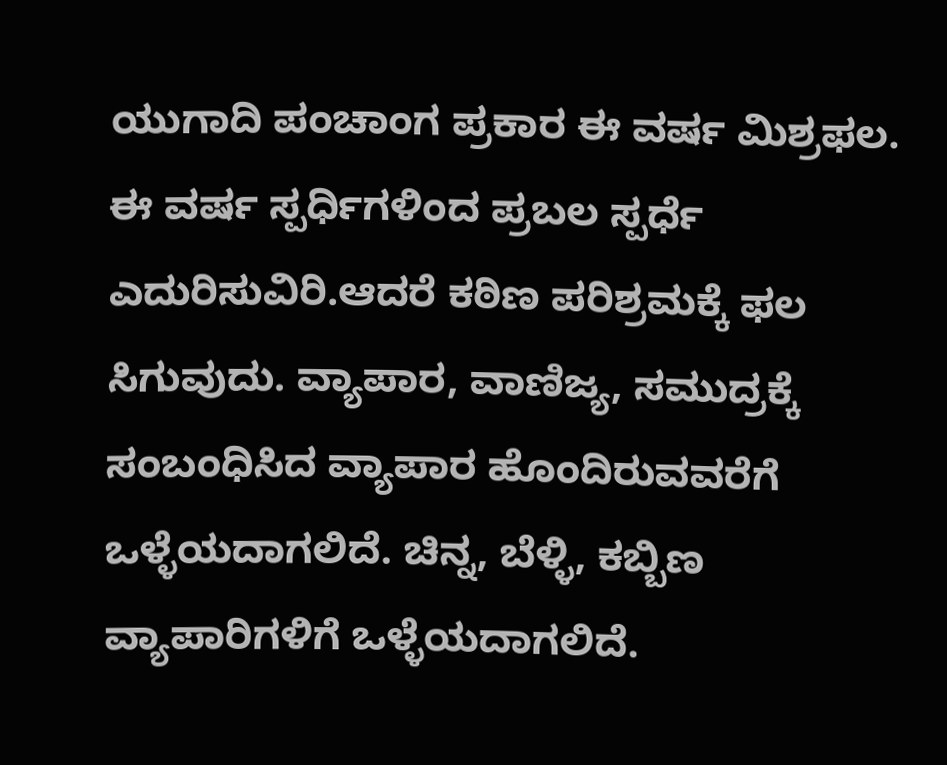ಯುಗಾದಿ ಪಂಚಾಂಗ ಪ್ರಕಾರ ಈ ವರ್ಷ ಮಿಶ್ರಫಲ. ಈ ವರ್ಷ ಸ್ಪರ್ಧಿಗಳಿಂದ ಪ್ರಬಲ ಸ್ಪರ್ಧೆ ಎದುರಿಸುವಿರಿ.ಆದರೆ ಕಠಿಣ ಪರಿಶ್ರಮಕ್ಕೆ ಫಲ ಸಿಗುವುದು. ವ್ಯಾಪಾರ, ವಾಣಿಜ್ಯ, ಸಮುದ್ರಕ್ಕೆ ಸಂಬಂಧಿಸಿದ ವ್ಯಾಪಾರ ಹೊಂದಿರುವವರೆಗೆ ಒಳ್ಳೆಯದಾಗಲಿದೆ. ಚಿನ್ನ, ಬೆಳ್ಳಿ, ಕಬ್ಬಿಣ ವ್ಯಾಪಾರಿಗಳಿಗೆ ಒಳ್ಳೆಯದಾಗಲಿದೆ.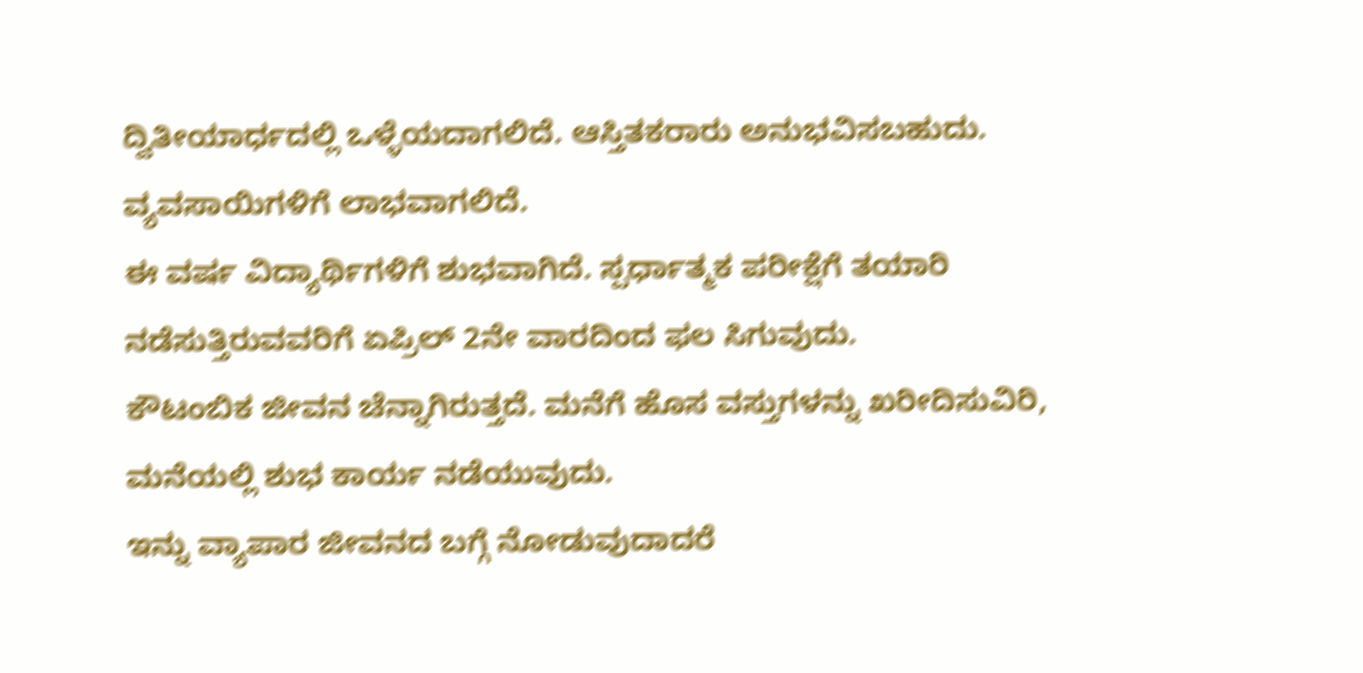ದ್ವಿತೀಯಾರ್ಧದಲ್ಲಿ ಒಳ್ಳೆಯದಾಗಲಿದೆ. ಆಸ್ತಿತಕರಾರು ಅನುಭವಿಸಬಹುದು. ವ್ಯವಸಾಯಿಗಳಿಗೆ ಲಾಭವಾಗಲಿದೆ.
ಈ ವರ್ಷ ವಿದ್ಯಾರ್ಥಿಗಳಿಗೆ ಶುಭವಾಗಿದೆ. ಸ್ಪರ್ಧಾತ್ಮಕ ಪರೀಕ್ಷೆಗೆ ತಯಾರಿ ನಡೆಸುತ್ತಿರುವವರಿಗೆ ಏಪ್ರಿಲ್ 2ನೇ ವಾರದಿಂದ ಫಲ ಸಿಗುವುದು.
ಕೌಟಂಬಿಕ ಜೀವನ ಚೆನ್ನಾಗಿರುತ್ತದೆ. ಮನೆಗೆ ಹೊಸ ವಸ್ತುಗಳನ್ನು ಖರೀದಿಸುವಿರಿ, ಮನೆಯಲ್ಲಿ ಶುಭ ಕಾರ್ಯ ನಡೆಯುವುದು.
ಇನ್ನು ವ್ಯಾಪಾರ ಜೀವನದ ಬಗ್ಗೆ ನೋಡುವುದಾದರೆ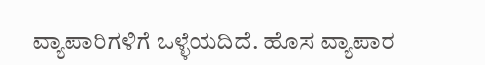ವ್ಯಾಪಾರಿಗಳಿಗೆ ಒಳ್ಳೆಯದಿದೆ. ಹೊಸ ವ್ಯಾಪಾರ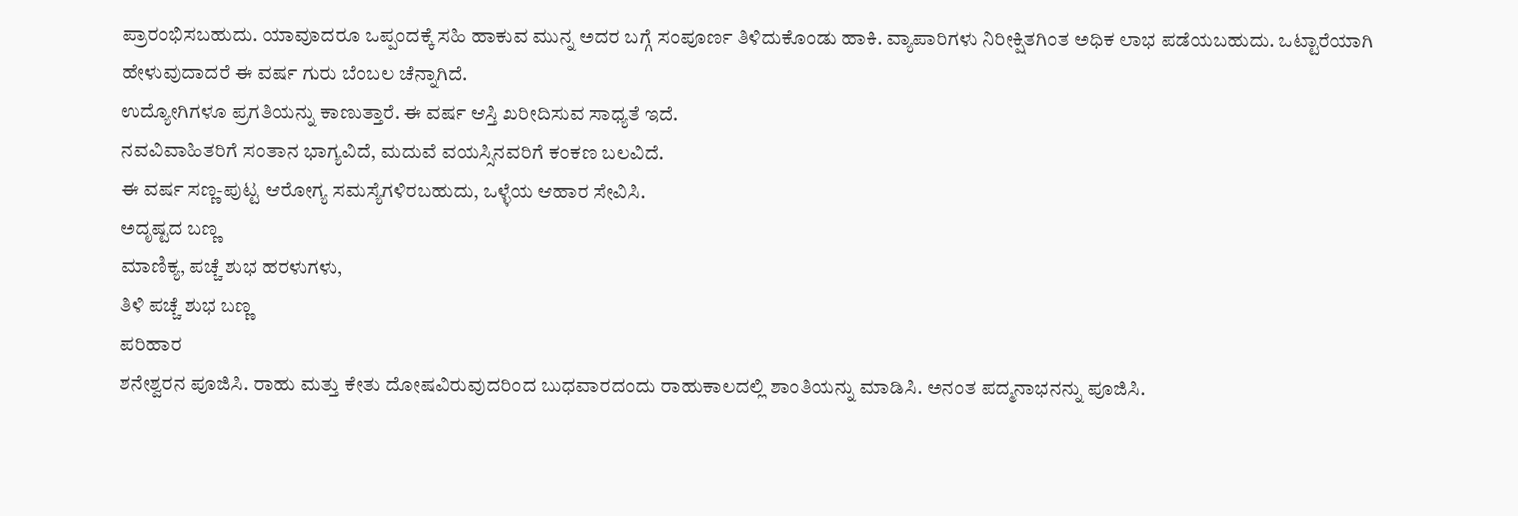ಪ್ರಾರಂಭಿಸಬಹುದು. ಯಾವುಾದರೂ ಒಪ್ಪಂದಕ್ಕೆ ಸಹಿ ಹಾಕುವ ಮುನ್ನ ಅದರ ಬಗ್ಗೆ ಸಂಪೂರ್ಣ ತಿಳಿದುಕೊಂಡು ಹಾಕಿ. ವ್ಯಾಪಾರಿಗಳು ನಿರೀಕ್ಷಿತಗಿಂತ ಅಧಿಕ ಲಾಭ ಪಡೆಯಬಹುದು. ಒಟ್ಟಾರೆಯಾಗಿ ಹೇಳುವುದಾದರೆ ಈ ವರ್ಷ ಗುರು ಬೆಂಬಲ ಚೆನ್ನಾಗಿದೆ.
ಉದ್ಯೋಗಿಗಳೂ ಪ್ರಗತಿಯನ್ನು ಕಾಣುತ್ತಾರೆ. ಈ ವರ್ಷ ಆಸ್ತಿ ಖರೀದಿಸುವ ಸಾಧ್ಯತೆ ಇದೆ.
ನವವಿವಾಹಿತರಿಗೆ ಸಂತಾನ ಭಾಗ್ಯವಿದೆ, ಮದುವೆ ವಯಸ್ಸಿನವರಿಗೆ ಕಂಕಣ ಬಲವಿದೆ.
ಈ ವರ್ಷ ಸಣ್ಣ-ಪುಟ್ಟ ಆರೋಗ್ಯ ಸಮಸ್ಯೆಗಳಿರಬಹುದು, ಒಳ್ಳೆಯ ಆಹಾರ ಸೇವಿಸಿ.
ಅದೃಷ್ಟದ ಬಣ್ಣ
ಮಾಣಿಕ್ಯ, ಪಚ್ಚೆ ಶುಭ ಹರಳುಗಳು,
ತಿಳಿ ಪಚ್ಚೆ ಶುಭ ಬಣ್ಣ
ಪರಿಹಾರ
ಶನೇಶ್ವರನ ಪೂಜಿಸಿ. ರಾಹು ಮತ್ತು ಕೇತು ದೋಷವಿರುವುದರಿಂದ ಬುಧವಾರದಂದು ರಾಹುಕಾಲದಲ್ಲಿ ಶಾಂತಿಯನ್ನು ಮಾಡಿಸಿ. ಅನಂತ ಪದ್ಮನಾಭನನ್ನು ಪೂಜಿಸಿ.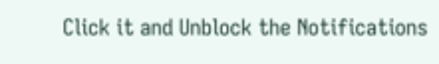Click it and Unblock the Notifications